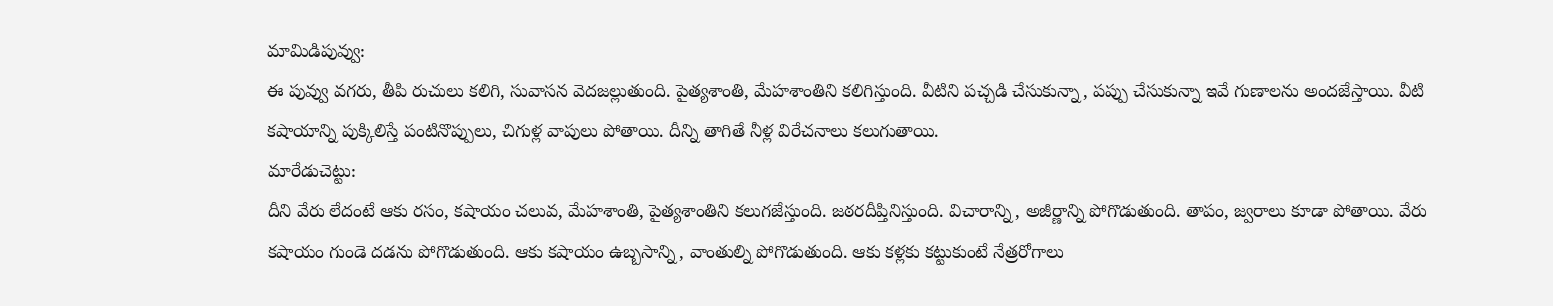మామిడిపువ్వు:
ఈ పువ్వు వగరు, తీపి రుచులు కలిగి, సువాసన వెదజల్లుతుంది. పైత్యశాంతి, మేహశాంతిని కలిగిస్తుంది. వీటిని పచ్చడి చేసుకున్నా, పప్పు చేసుకున్నా ఇవే గుణాలను అందజేస్తాయి. వీటి కషాయాన్ని పుక్కిలిస్తే పంటినొప్పులు, చిగుళ్ల వాపులు పోతాయి. దీన్ని తాగితే నీళ్ల విరేచనాలు కలుగుతాయి.
మారేడుచెట్టు:
దీని వేరు లేదంటే ఆకు రసం, కషాయం చలువ, మేహశాంతి, పైత్యశాంతిని కలుగజేస్తుంది. జఠరదీప్తినిస్తుంది. విచారాన్ని, అజీర్ణాన్ని పోగొడుతుంది. తాపం, జ్వరాలు కూడా పోతాయి. వేరు కషాయం గుండె దడను పోగొడుతుంది. ఆకు కషాయం ఉబ్బసాన్ని, వాంతుల్ని పోగొడుతుంది. ఆకు కళ్లకు కట్టుకుంటే నేత్రరోగాలు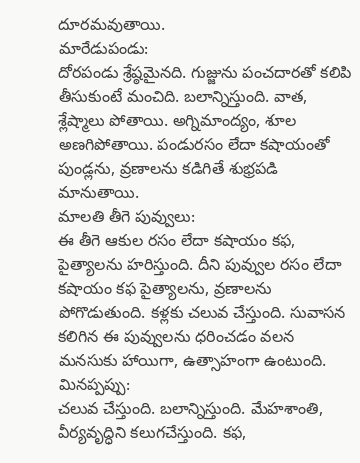దూరమవుతాయి.
మారేడుపండు:
దోరపండు శ్రేష్ఠమైనది. గుజ్జును పంచదారతో కలిపి తీసుకుంటే మంచిది. బలాన్నిస్తుంది. వాత, శ్లేష్మాలు పోతాయి. అగ్నిమాంద్యం, శూల అణగిపోతాయి. పండురసం లేదా కషాయంతో పుండ్లను, వ్రణాలను కడిగితే శుభ్రపడి మానుతాయి.
మాలతి తీగె పువ్వులు:
ఈ తీగె ఆకుల రసం లేదా కషాయం కఫ, పైత్యాలను హరిస్తుంది. దీని పువ్వుల రసం లేదా కషాయం కఫ పైత్యాలను, వ్రణాలను పోగొడుతుంది. కళ్లకు చలువ చేస్తుంది. సువాసన కలిగిన ఈ పువ్వులను ధరించడం వలన మనసుకు హాయిగా, ఉత్సాహంగా ఉంటుంది.
మినప్పప్పు:
చలువ చేస్తుంది. బలాన్నిస్తుంది. మేహశాంతి, వీర్యవృద్ధిని కలుగచేస్తుంది. కఫ,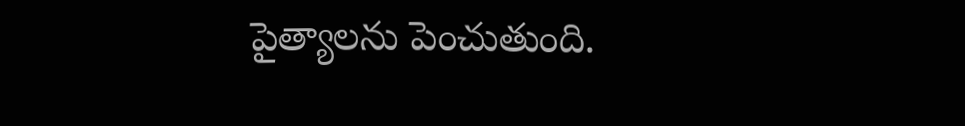పైత్యాలను పెంచుతుంది.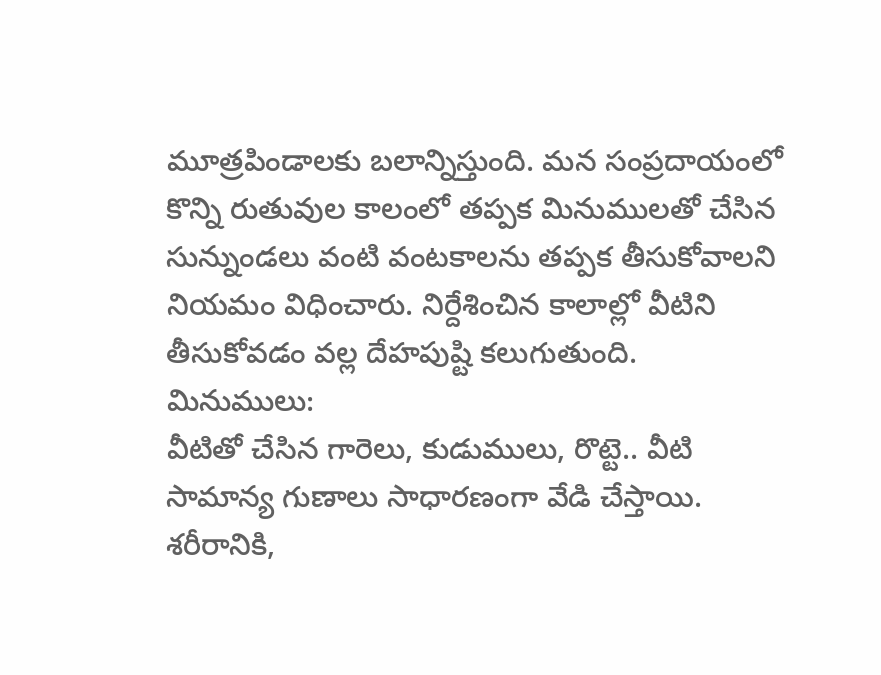మూత్రపిండాలకు బలాన్నిస్తుంది. మన సంప్రదాయంలో కొన్ని రుతువుల కాలంలో తప్పక మినుములతో చేసిన సున్నుండలు వంటి వంటకాలను తప్పక తీసుకోవాలని నియమం విధించారు. నిర్దేశించిన కాలాల్లో వీటిని తీసుకోవడం వల్ల దేహపుష్టి కలుగుతుంది.
మినుములు:
వీటితో చేసిన గారెలు, కుడుములు, రొట్టె.. వీటి సామాన్య గుణాలు సాధారణంగా వేడి చేస్తాయి. శరీరానికి,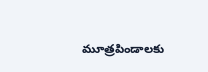మూత్రపిండాలకు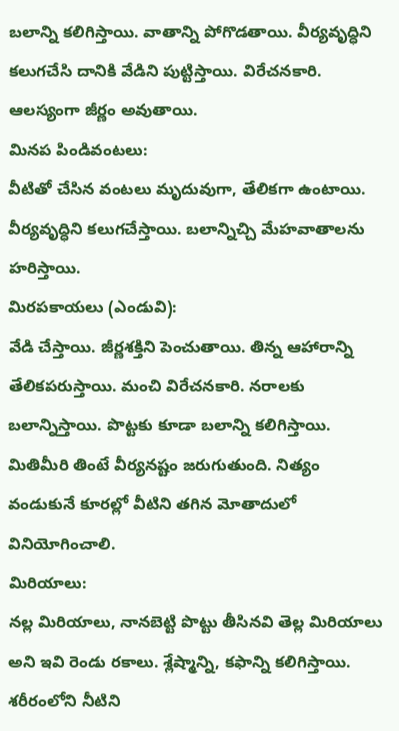బలాన్ని కలిగిస్తాయి. వాతాన్ని పోగొడతాయి. వీర్యవృద్ధిని కలుగచేసి దానికి వేడిని పుట్టిస్తాయి. విరేచనకారి. ఆలస్యంగా జీర్ణం అవుతాయి.
మినప పిండివంటలు:
వీటితో చేసిన వంటలు మృదువుగా, తేలికగా ఉంటాయి. వీర్యవృద్ధిని కలుగచేస్తాయి. బలాన్నిచ్చి మేహవాతాలను హరిస్తాయి.
మిరపకాయలు (ఎండువి):
వేడి చేస్తాయి. జీర్ణశక్తిని పెంచుతాయి. తిన్న ఆహారాన్ని తేలికపరుస్తాయి. మంచి విరేచనకారి. నరాలకు బలాన్నిస్తాయి. పొట్టకు కూడా బలాన్ని కలిగిస్తాయి. మితిమీరి తింటే వీర్యనష్టం జరుగుతుంది. నిత్యం వండుకునే కూరల్లో వీటిని తగిన మోతాదులో వినియోగించాలి.
మిరియాలు:
నల్ల మిరియాలు, నానబెట్టి పొట్టు తీసినవి తెల్ల మిరియాలు అని ఇవి రెండు రకాలు. శ్లేష్మాన్ని, కఫాన్ని కలిగిస్తాయి. శరీరంలోని నీటిని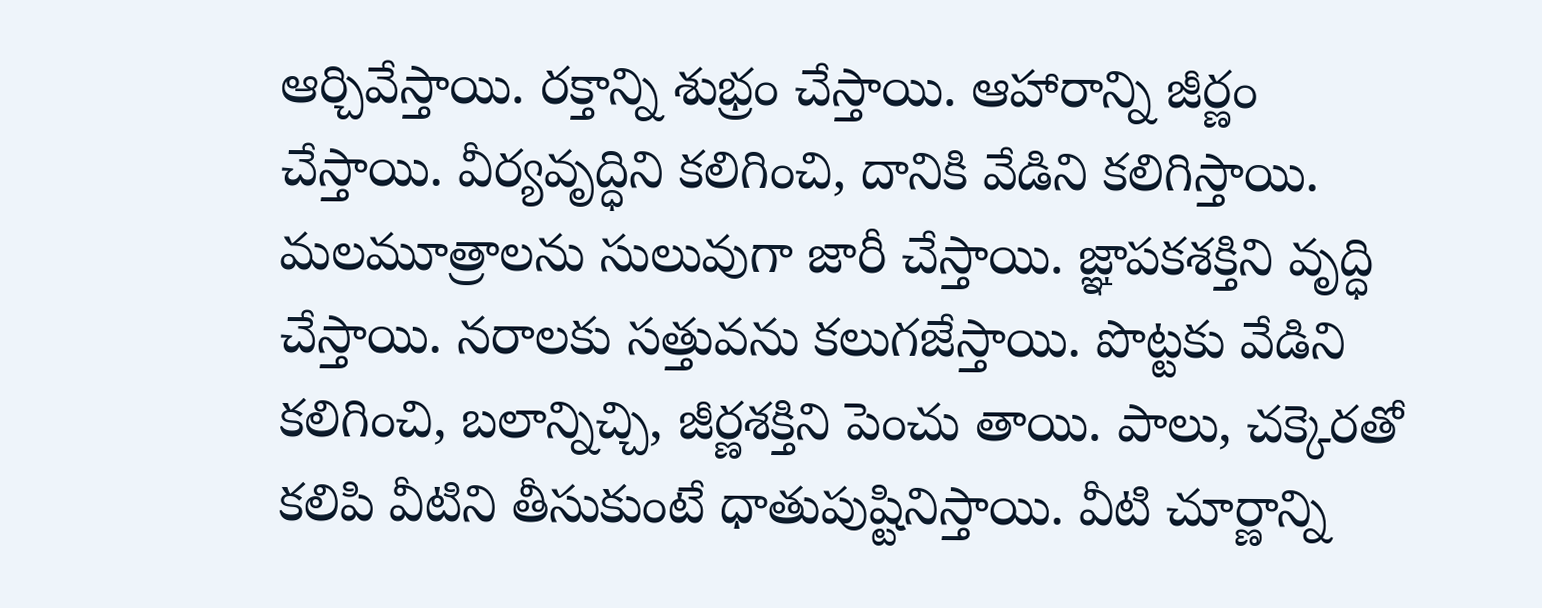ఆర్చివేస్తాయి. రక్తాన్ని శుభ్రం చేస్తాయి. ఆహారాన్ని జీర్ణం చేస్తాయి. వీర్యవృద్ధిని కలిగించి, దానికి వేడిని కలిగిస్తాయి. మలమూత్రాలను సులువుగా జారీ చేస్తాయి. జ్ఞాపకశక్తిని వృద్ధి చేస్తాయి. నరాలకు సత్తువను కలుగజేస్తాయి. పొట్టకు వేడిని కలిగించి, బలాన్నిచ్చి, జీర్ణశక్తిని పెంచు తాయి. పాలు, చక్కెరతో కలిపి వీటిని తీసుకుంటే ధాతుపుష్టినిస్తాయి. వీటి చూర్ణాన్ని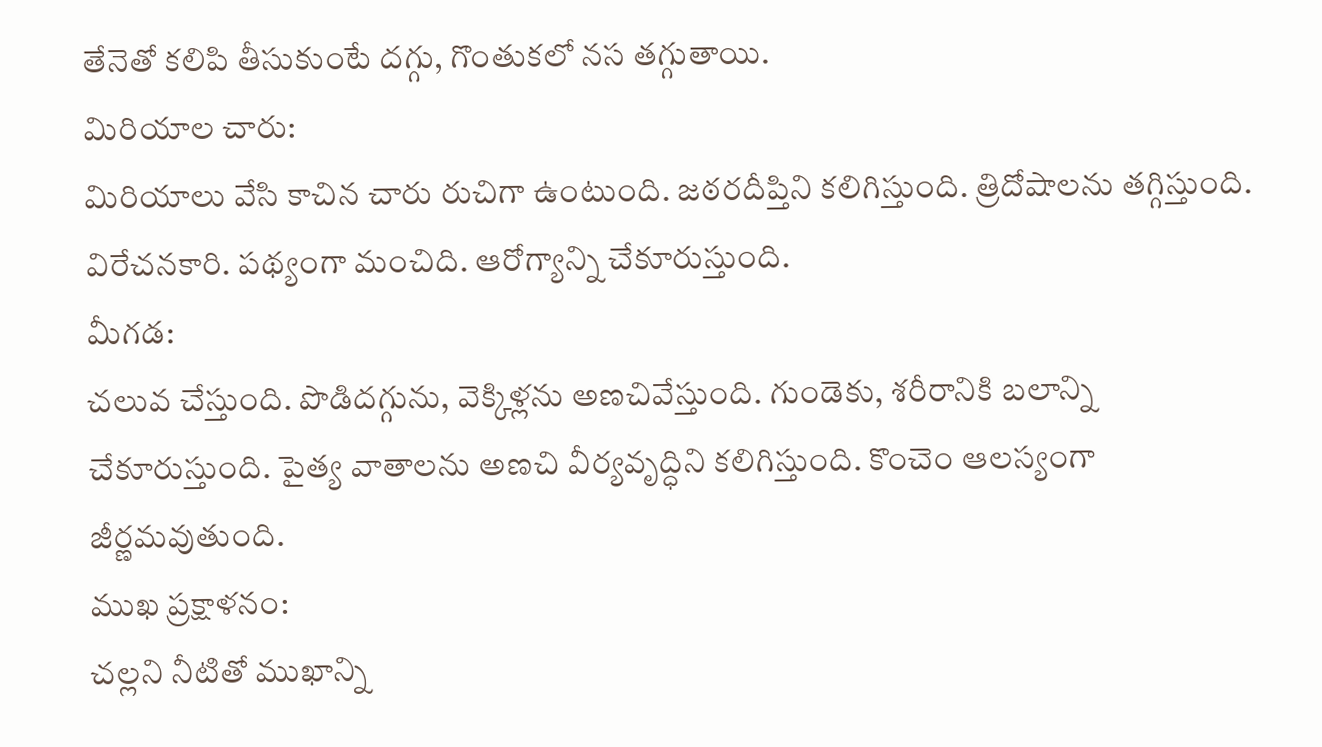తేనెతో కలిపి తీసుకుంటే దగ్గు, గొంతుకలో నస తగ్గుతాయి.
మిరియాల చారు:
మిరియాలు వేసి కాచిన చారు రుచిగా ఉంటుంది. జఠరదీప్తిని కలిగిస్తుంది. త్రిదోషాలను తగ్గిస్తుంది. విరేచనకారి. పథ్యంగా మంచిది. ఆరోగ్యాన్ని చేకూరుస్తుంది.
మీగడ:
చలువ చేస్తుంది. పొడిదగ్గును, వెక్కిళ్లను అణచివేస్తుంది. గుండెకు, శరీరానికి బలాన్ని చేకూరుస్తుంది. పైత్య వాతాలను అణచి వీర్యవృద్ధిని కలిగిస్తుంది. కొంచెం ఆలస్యంగా జీర్ణమవుతుంది.
ముఖ ప్రక్షాళనం:
చల్లని నీటితో ముఖాన్ని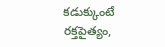కడుక్కుంటే రక్తపైత్యం,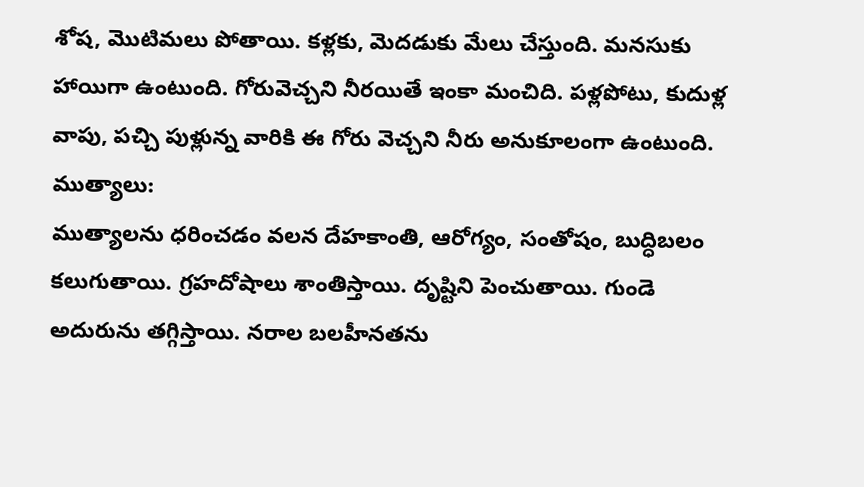శోష, మొటిమలు పోతాయి. కళ్లకు, మెదడుకు మేలు చేస్తుంది. మనసుకు హాయిగా ఉంటుంది. గోరువెచ్చని నీరయితే ఇంకా మంచిది. పళ్లపోటు, కుదుళ్ల వాపు, పచ్చి పుళ్లున్న వారికి ఈ గోరు వెచ్చని నీరు అనుకూలంగా ఉంటుంది.
ముత్యాలు:
ముత్యాలను ధరించడం వలన దేహకాంతి, ఆరోగ్యం, సంతోషం, బుద్ధిబలం కలుగుతాయి. గ్రహదోషాలు శాంతిస్తాయి. దృష్టిని పెంచుతాయి. గుండె అదురును తగ్గిస్తాయి. నరాల బలహీనతను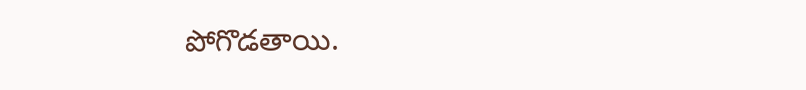పోగొడతాయి.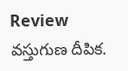Review వస్తుగుణ దీపిక.